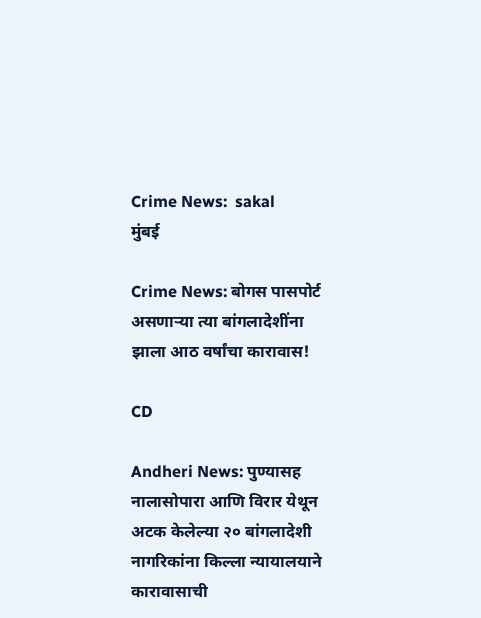Crime News:  sakal
मुंबई

Crime News: बोगस पासपोर्ट असणाऱ्या त्या बांगलादेशींना झाला आठ वर्षांचा कारावास!

CD

Andheri News: पुण्यासह नालासोपारा आणि विरार येथून अटक केलेल्या २० बांगलादेशी नागरिकांना किल्ला न्यायालयाने कारावासाची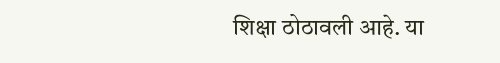शिक्षा ठोठावली आहे. या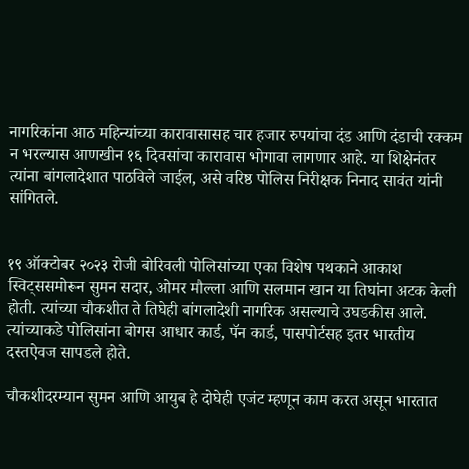नागरिकांना आठ महिन्यांच्या कारावासासह चार हजार रुपयांचा दंड आणि दंडाची रक्कम न भरल्यास आणखीन १६ दिवसांचा कारावास भोगावा लागणार आहे. या शिक्षेनंतर त्यांना बांगलादेशात पाठविले जाईल, असे वरिष्ठ पोलिस निरीक्षक निनाद सावंत यांनी सांगितले.


१९ ऑक्टोबर २०२३ रोजी बोरिवली पोलिसांच्या एका विशेष पथकाने आकाश स्विट्ससमोरून सुमन सदार, ओमर मौल्ला आणि सलमान खान या तिघांना अटक केली होती. त्यांच्या चौकशीत ते तिघेही बांगलादेशी नागरिक असल्याचे उघडकीस आले. त्यांच्याकडे पोलिसांना बोगस आधार कार्ड, पॅन कार्ड, पासपोर्टसह इतर भारतीय दस्तऐवज सापडले होते.

चौकशीदरम्यान सुमन आणि आयुब हे दोघेही एजंट म्हणून काम करत असून भारतात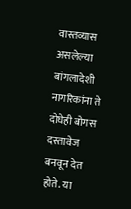वास्तव्यास असलेल्या बांगलादेशी नागरिकांना ते दोघेही बोगस दस्तावेज बनवून देत होते. या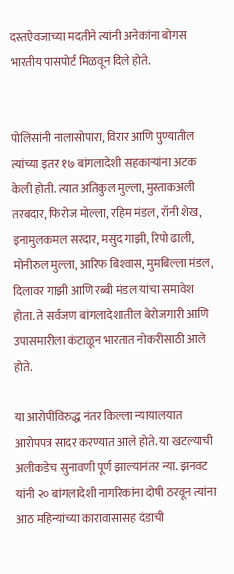दस्तऐवजाच्या मदतीने त्यांनी अनेकांना बोगस भारतीय पासपोर्ट मिळवून दिले होते.


पोलिसांनी नालासोपारा, विरार आणि पुण्यातील त्यांच्या इतर १७ बांगलादेशी सहकाऱ्यांना अटक केली होती. त्यात अतिकुल मुल्ला, मुस्ताकअली तरबदार, फिरोज मोल्ला, रहिम मंडल, रॉनी शेख, इनामुलकमल सरदार, मसुद गाझी, रिपो ढाली, मोनीरुल मुल्ला, आरिफ बिश्‍वास, मुमबिल्ला मंडल, दिलावर गाझी आणि रब्बी मंडल यांचा समावेश होता. ते सर्वजण बांगलादेशातील बेरोजगारी आणि उपासमारीला कंटाळून भारतात नोकरीसाठी आले होते.

या आरोपींविरुद्ध नंतर किल्ला न्यायालयात आरोपपत्र सादर करण्यात आले होते. या खटल्याची अलीकडेच सुनावणी पूर्ण झाल्यानंतर न्या. झनवट यांनी २० बांगलादेशी नागरिकांना दोषी ठरवून त्यांना आठ महिन्यांच्या कारावासासह दंडाची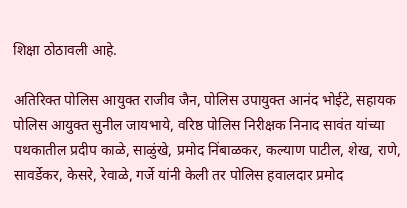शिक्षा ठोठावली आहे.

अतिरिक्त पोलिस आयुक्त राजीव जैन, पोलिस उपायुक्त आनंद भोईटे, सहायक पोलिस आयुक्त सुनील जायभाये, वरिष्ठ पोलिस निरीक्षक निनाद सावंत यांच्या पथकातील प्रदीप काळे, साळुंखे, प्रमोद निंबाळकर, कल्याण पाटील, शेख, राणे, सावर्डेकर, केसरे, रेवाळे, गर्जे यांनी केली तर पोलिस हवालदार प्रमोद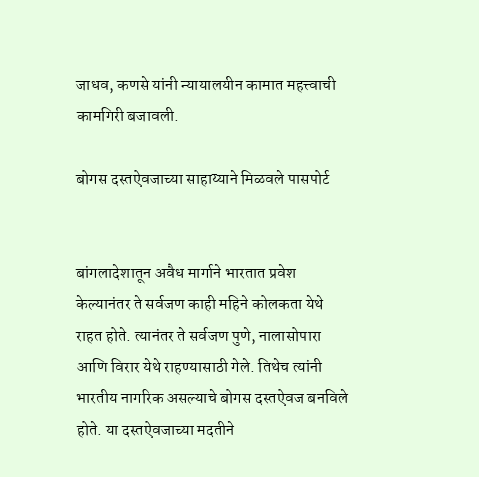जाधव, कणसे यांनी न्यायालयीन कामात महत्त्वाची कामगिरी बजावली.

बोगस दस्‍तऐवजाच्या साहाय्याने मिळवले पासपोर्ट


बांगलादेशातून अवैध मार्गाने भारतात प्रवेश केल्यानंतर ते सर्वजण काही महिने कोलकता येथे राहत होते. त्यानंतर ते सर्वजण पुणे, नालासोपारा आणि विरार येथे राहण्यासाठी गेले. तिथेच त्यांनी भारतीय नागरिक असल्याचे बोगस दस्तऐवज बनविले होते. या दस्तऐवजाच्या मदतीने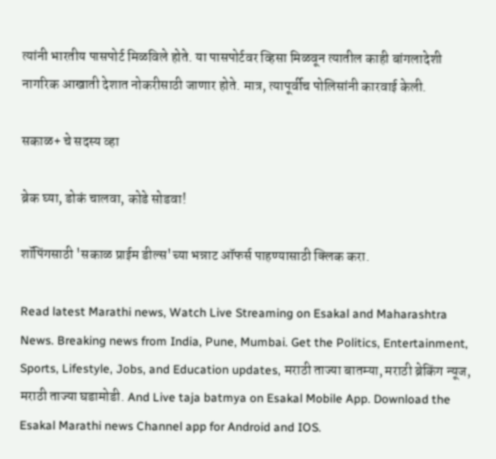त्यांनी भारतीय पासपोर्ट मिळविले होते. या पासपोर्टवर व्हिसा मिळवून त्यातील काही बांगलादेशी नागरिक आखाती देशात नोकरीसाठी जाणार होते. मात्र, त्यापूर्वीच पोलिसांनी कारवाई केली.

सकाळ+ चे सदस्य व्हा

ब्रेक घ्या, डोकं चालवा, कोडे सोडवा!

शॉपिंगसाठी 'सकाळ प्राईम डील्स'च्या भन्नाट ऑफर्स पाहण्यासाठी क्लिक करा.

Read latest Marathi news, Watch Live Streaming on Esakal and Maharashtra News. Breaking news from India, Pune, Mumbai. Get the Politics, Entertainment, Sports, Lifestyle, Jobs, and Education updates, मराठी ताज्या बातम्या, मराठी ब्रेकिंग न्यूज, मराठी ताज्या घडामोडी. And Live taja batmya on Esakal Mobile App. Download the Esakal Marathi news Channel app for Android and IOS.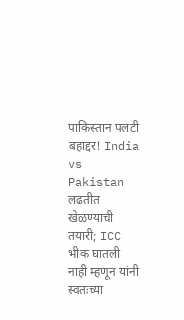पाकिस्तान पलटी बहाद्दर! India vs Pakistan लढतीत खेळण्याची तयारी; ICC भीक घातली नाही म्हणून यांनी स्वतःच्या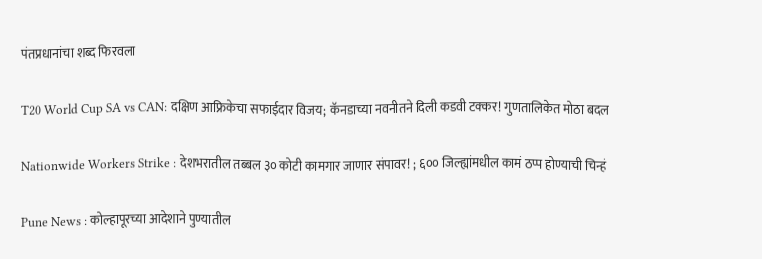पंतप्रधानांचा शब्द फिरवला

T20 World Cup SA vs CAN: दक्षिण आफ्रिकेचा सफाईदार विजय; कॅनडाच्या नवनीतने दिली कडवी टक्कर! गुणतालिकेत मोठा बदल

Nationwide Workers Strike : देशभरातील तब्बल ३० कोटी कामगार जाणार संपावर! ; ६०० जिल्ह्यांमधील कामं ठप्प होण्याची चिन्हं

Pune News : कोल्हापूरच्या आदेशाने पुण्यातील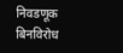निवडणूक बिनविरोध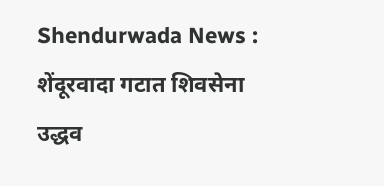Shendurwada News : शेंदूरवादा गटात शिवसेना उद्धव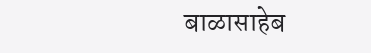बाळासाहेब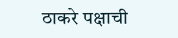ठाकरे पक्षाची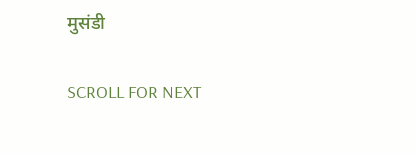मुसंडी

SCROLL FOR NEXT